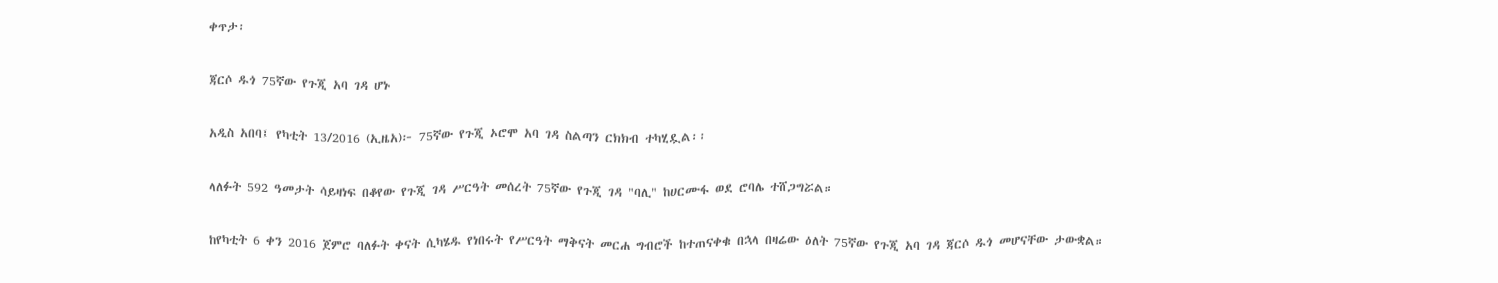ቀጥታ፡

ጃርሶ ዱጎ 75ኛው የጉጂ አባ ገዳ ሆኑ

አዲስ አበባ፤ የካቲት 13/2016 (ኢዜአ)፦ 75ኛው የጉጂ ኦሮሞ አባ ገዳ ስልጣን ርክክብ ተካሂዷል፡፡

ላለፉት 592 ዓመታት ሳይዛነፍ በቆየው የጉጂ ገዳ ሥርዓት መሰረት 75ኛው የጉጂ ገዳ "ባሊ" ከሀርሙፋ ወደ ሮባሌ ተሸጋግሯል።

ከየካቲት 6 ቀን 2016 ጀምሮ ባለፉት ቀናት ሲካሄዱ የነበሩት የሥርዓት ማቅናት መርሐ ግብሮች ከተጠናቀቁ በኋላ በዛሬው ዕለት 75ኛው የጉጂ አባ ገዳ ጃርሶ ዱጎ መሆናቸው ታውቋል።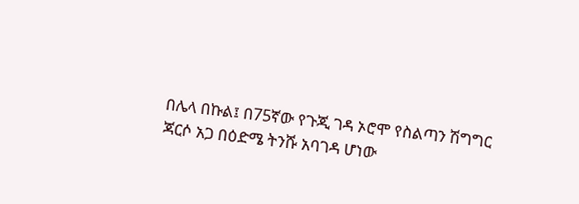በሌላ በኩል፤ በ75ኛው የጉጂ ገዳ ኦሮሞ የስልጣን ሽግግር ጃርሶ አጋ በዕድሜ ትንሹ አባገዳ ሆነው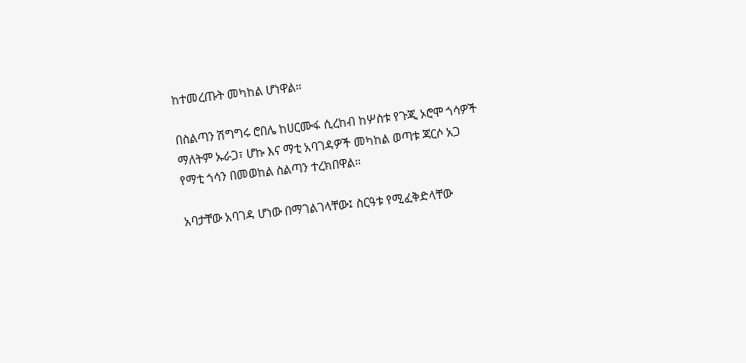ከተመረጡት መካከል ሆነዋል።

በስልጣን ሽግግሩ ሮበሌ ከሀርሙፋ ሲረከብ ከሦስቱ የጉጂ ኦሮሞ ጎሳዎች ማለትም ኡራጋ፣ ሆኩ እና ማቲ አባገዳዎች መካከል ወጣቱ ጃርሶ አጋ የማቲ ጎሳን በመወከል ስልጣን ተረክበዋል።

አባታቸው አባገዳ ሆነው በማገልገላቸው፤ ስርዓቱ የሚፈቅድላቸው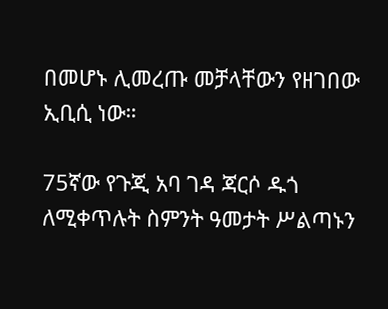በመሆኑ ሊመረጡ መቻላቸውን የዘገበው ኢቢሲ ነው።

75ኛው የጉጂ አባ ገዳ ጃርሶ ዱጎ ለሚቀጥሉት ስምንት ዓመታት ሥልጣኑን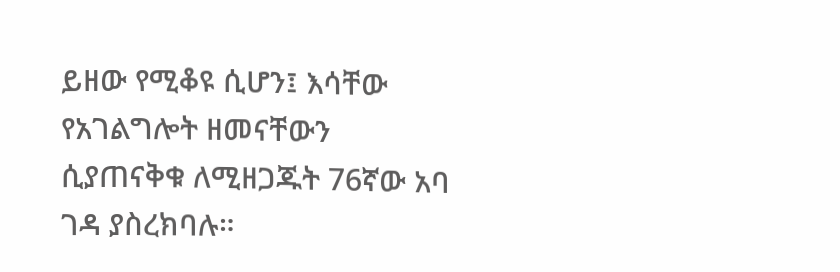ይዘው የሚቆዩ ሲሆን፤ እሳቸው የአገልግሎት ዘመናቸውን ሲያጠናቅቁ ለሚዘጋጁት 76ኛው አባ ገዳ ያስረክባሉ።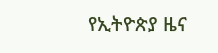የኢትዮጵያ ዜና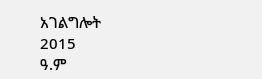አገልግሎት
2015
ዓ.ም